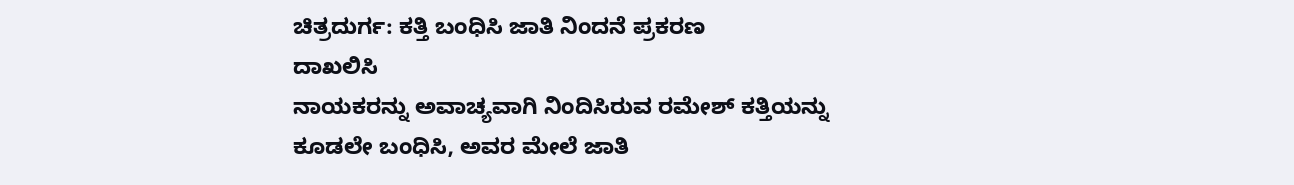ಚಿತ್ರದುರ್ಗ: ಕತ್ತಿ ಬಂಧಿಸಿ ಜಾತಿ ನಿಂದನೆ ಪ್ರಕರಣ
ದಾಖಲಿಸಿ
ನಾಯಕರನ್ನು ಅವಾಚ್ಯವಾಗಿ ನಿಂದಿಸಿರುವ ರಮೇಶ್ ಕತ್ತಿಯನ್ನು
ಕೂಡಲೇ ಬಂಧಿಸಿ, ಅವರ ಮೇಲೆ ಜಾತಿ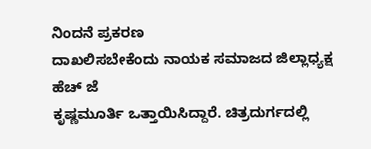ನಿಂದನೆ ಪ್ರಕರಣ
ದಾಖಲಿಸಬೇಕೆಂದು ನಾಯಕ ಸಮಾಜದ ಜಿಲ್ಲಾಧ್ಯಕ್ಷ ಹೆಚ್ ಜೆ
ಕೃಷ್ಣಮೂರ್ತಿ ಒತ್ತಾಯಿಸಿದ್ದಾರೆ. ಚಿತ್ರದುರ್ಗದಲ್ಲಿ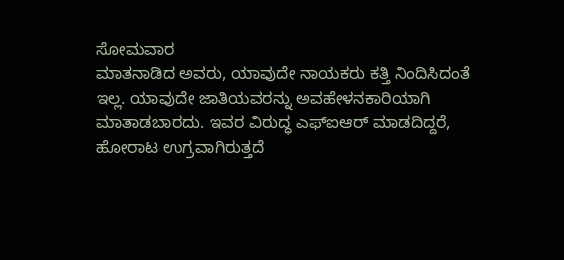ಸೋಮವಾರ
ಮಾತನಾಡಿದ ಅವರು, ಯಾವುದೇ ನಾಯಕರು ಕತ್ತಿ ನಿಂದಿಸಿದಂತೆ
ಇಲ್ಲ. ಯಾವುದೇ ಜಾತಿಯವರನ್ನು ಅವಹೇಳನಕಾರಿಯಾಗಿ
ಮಾತಾಡಬಾರದು. ಇವರ ವಿರುದ್ಧ ಎಫ್ಐಆರ್ ಮಾಡದಿದ್ದರೆ,
ಹೋರಾಟ ಉಗ್ರವಾಗಿರುತ್ತದೆ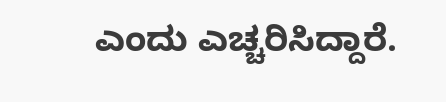ಎಂದು ಎಚ್ಚರಿಸಿದ್ದಾರೆ.